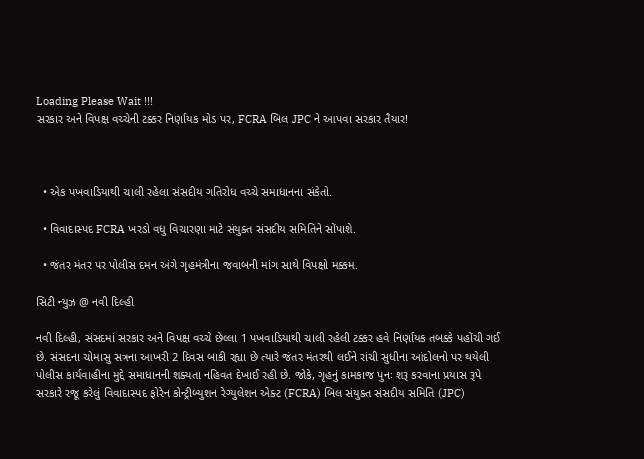Loading Please Wait !!!
સરકાર અને વિપક્ષ વચ્ચેની ટક્કર નિર્ણાયક મોડ પર, FCRA બિલ JPC ને આપવા સરકાર તૈયાર!



  • એક પખવાડિયાથી ચાલી રહેલા સંસદીય ગતિરોધ વચ્ચે સમાધાનના સંકેતો.

  • વિવાદાસ્પદ FCRA ખરડો વધુ વિચારણા માટે સંયુક્ત સંસદીય સમિતિને સોંપાશે.

  • જંતર મંતર પર પોલીસ દમન અંગે ગૃહમંત્રીના જવાબની માંગ સાથે વિપક્ષો મક્કમ.

સિટી ન્યુઝ @ નવી દિલ્હી

નવી દિલ્હી, સંસદમાં સરકાર અને વિપક્ષ વચ્ચે છેલ્લા 1 પખવાડિયાથી ચાલી રહેલી ટક્કર હવે નિર્ણાયક તબક્કે પહોંચી ગઈ છે. સંસદના ચોમાસુ સત્રના આખરી 2 દિવસ બાકી રહ્યા છે ત્યારે જંતર મંતરથી લઈને રાંચી સુધીના આંદોલનો પર થયેલી પોલીસ કાર્યવાહીના મુદ્દે સમાધાનની શક્યતા નહિવત દેખાઈ રહી છે. જોકે, ગૃહનું કામકાજ પુનઃ શરૂ કરવાના પ્રયાસ રૂપે સરકારે રજૂ કરેલું વિવાદાસ્પદ ફોરેન કોન્ટ્રીબ્યુશન રેગ્યુલેશન એક્ટ (FCRA) બિલ સંયુક્ત સંસદીય સમિતિ (JPC)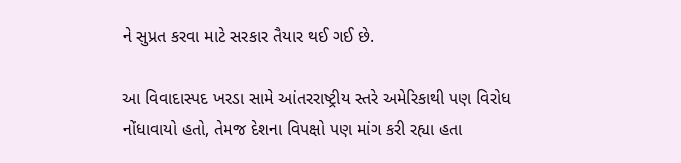ને સુપ્રત કરવા માટે સરકાર તૈયાર થઈ ગઈ છે.

આ વિવાદાસ્પદ ખરડા સામે આંતરરાષ્ટ્રીય સ્તરે અમેરિકાથી પણ વિરોધ નોંધાવાયો હતો, તેમજ દેશના વિપક્ષો પણ માંગ કરી રહ્યા હતા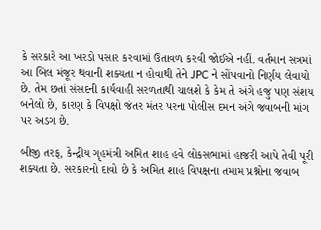કે સરકારે આ ખરડો પસાર કરવામાં ઉતાવળ કરવી જોઈએ નહીં. વર્તમાન સત્રમાં આ બિલ મંજૂર થવાની શક્યતા ન હોવાથી તેને JPC ને સોંપવાનો નિર્ણય લેવાયો છે. તેમ છતાં સંસદની કાર્યવાહી સરળતાથી ચાલશે કે કેમ તે અંગે હજુ પણ સંશય બનેલો છે, કારણ કે વિપક્ષો જંતર મંતર પરના પોલીસ દમન અંગે જવાબની માંગ પર અડગ છે.

બીજી તરફ, કેન્દ્રીય ગૃહમંત્રી અમિત શાહ હવે લોકસભામાં હાજરી આપે તેવી પૂરી શક્યતા છે. સરકારનો દાવો છે કે અમિત શાહ વિપક્ષના તમામ પ્રશ્નોના જવાબ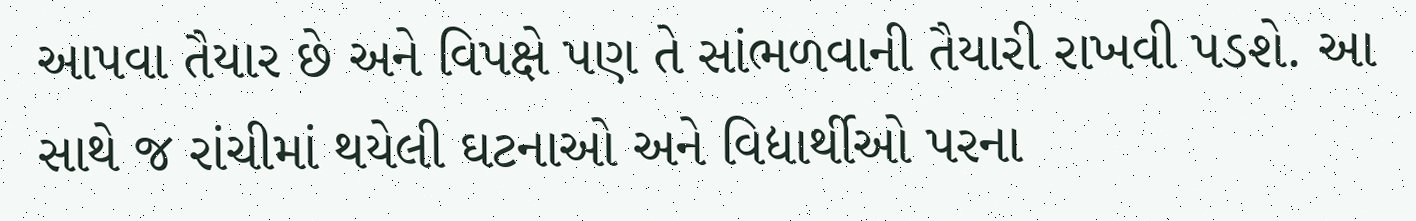આપવા તૈયાર છે અને વિપક્ષે પણ તે સાંભળવાની તૈયારી રાખવી પડશે. આ સાથે જ રાંચીમાં થયેલી ઘટનાઓ અને વિદ્યાર્થીઓ પરના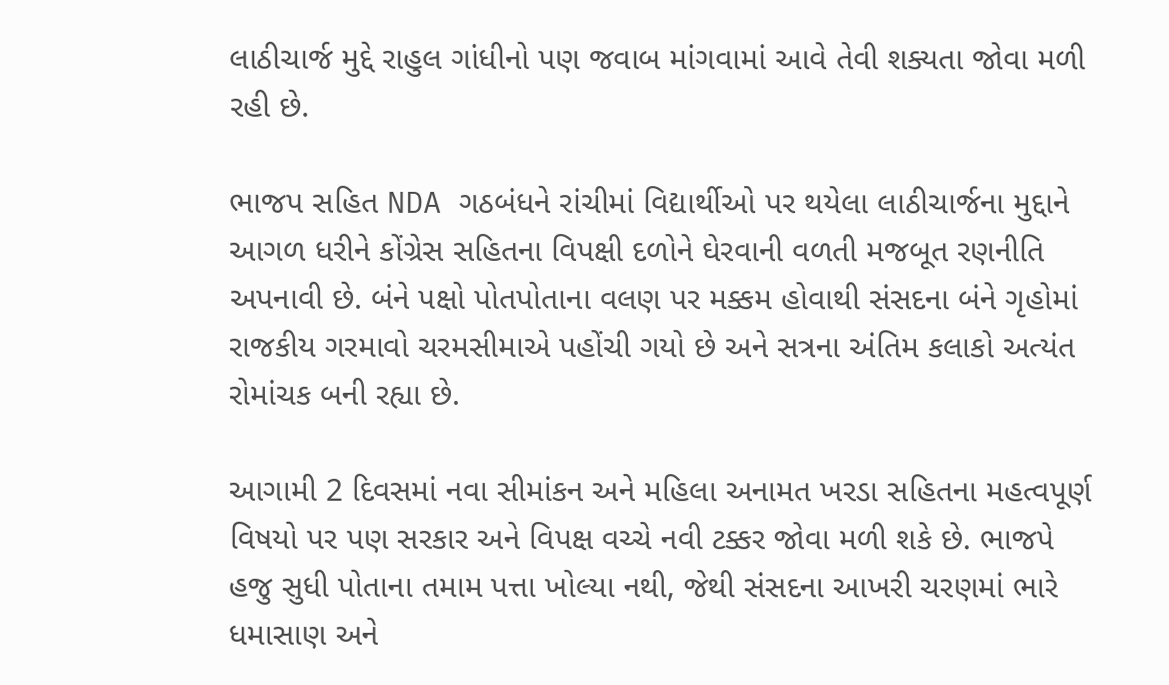લાઠીચાર્જ મુદ્દે રાહુલ ગાંધીનો પણ જવાબ માંગવામાં આવે તેવી શક્યતા જોવા મળી રહી છે.

ભાજપ સહિત NDA ગઠબંધને રાંચીમાં વિદ્યાર્થીઓ પર થયેલા લાઠીચાર્જના મુદ્દાને આગળ ધરીને કોંગ્રેસ સહિતના વિપક્ષી દળોને ઘેરવાની વળતી મજબૂત રણનીતિ અપનાવી છે. બંને પક્ષો પોતપોતાના વલણ પર મક્કમ હોવાથી સંસદના બંને ગૃહોમાં રાજકીય ગરમાવો ચરમસીમાએ પહોંચી ગયો છે અને સત્રના અંતિમ કલાકો અત્યંત રોમાંચક બની રહ્યા છે.

આગામી 2 દિવસમાં નવા સીમાંકન અને મહિલા અનામત ખરડા સહિતના મહત્વપૂર્ણ વિષયો પર પણ સરકાર અને વિપક્ષ વચ્ચે નવી ટક્કર જોવા મળી શકે છે. ભાજપે હજુ સુધી પોતાના તમામ પત્તા ખોલ્યા નથી, જેથી સંસદના આખરી ચરણમાં ભારે ધમાસાણ અને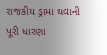રાજકીય ડ્રામા થવાની પૂરી ધારણા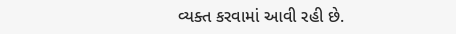વ્યક્ત કરવામાં આવી રહી છે.